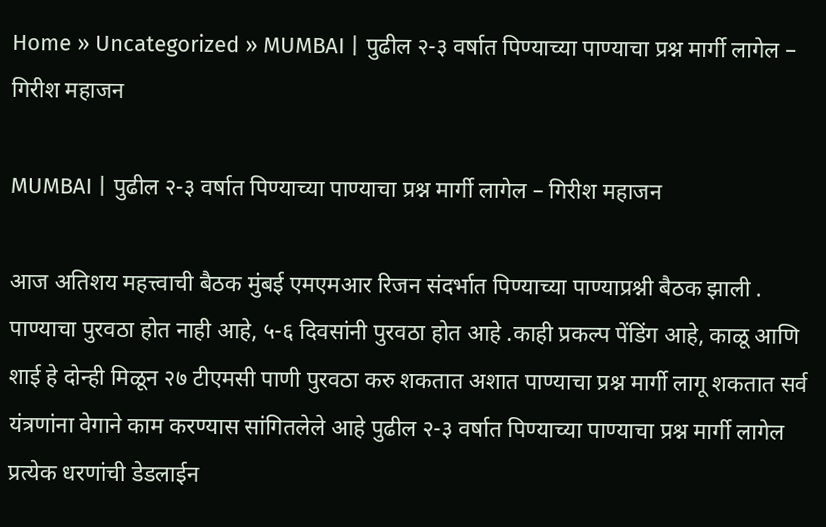Home » Uncategorized » MUMBAI | पुढील २-३ वर्षात पिण्याच्या पाण्याचा प्रश्न मार्गी लागेल – गिरीश महाजन

MUMBAI | पुढील २-३ वर्षात पिण्याच्या पाण्याचा प्रश्न मार्गी लागेल – गिरीश महाजन

आज अतिशय महत्त्वाची बैठक मुंबई एमएमआर रिजन संदर्भात पिण्याच्या पाण्याप्रश्नी बैठक झाली . पाण्याचा पुरवठा होत नाही आहे, ५-६ दिवसांनी पुरवठा होत आहे .काही प्रकल्प पेंडिंग आहे, काळू आणि शाई हे दोन्ही मिळून २७ टीएमसी पाणी पुरवठा करु शकतात अशात पाण्याचा प्रश्न मार्गी लागू शकतात सर्व यंत्रणांना वेगाने काम करण्यास सांगितलेले आहे पुढील २-३ वर्षात पिण्याच्या पाण्याचा प्रश्न मार्गी लागेल प्रत्येक धरणांची डेडलाईन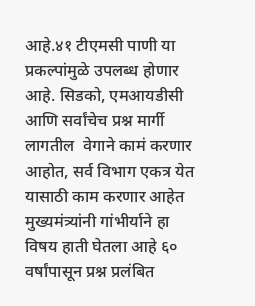आहे.४१ टीएमसी पाणी या प्रकल्पांमुळे उपलब्ध होणार आहे. सिडको, एमआयडीसी आणि सर्वांचेच प्रश्न मार्गी लागतील  वेगाने कामं करणार आहोत, सर्व विभाग एकत्र येत यासाठी काम करणार आहेत मुख्यमंत्र्यांनी गांभीर्याने हा विषय हाती घेतला आहे ६० वर्षांपासून प्रश्न प्रलंबित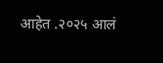आहेत .२०२५ आलं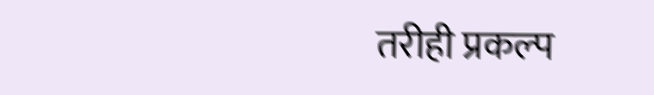तरीही प्रकल्प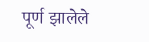पूर्ण झालेले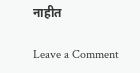नाहीत

Leave a Comment